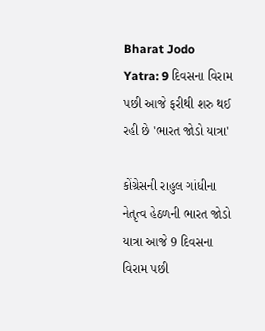Bharat Jodo Yatra: 9 દિવસના વિરામ પછી આજે ફરીથી શરુ થઈ રહી છે 'ભારત જોડો યાત્રા'

કોંગ્રેસની રાહુલ ગાંધીના નેતૃત્વ હેઠળની ભારત જોડો યાત્રા આજે 9 દિવસના વિરામ પછી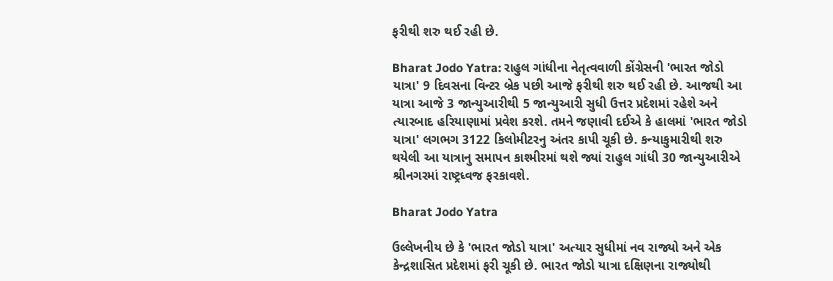ફરીથી શરુ થઈ રહી છે.

Bharat Jodo Yatra: રાહુલ ગાંધીના નેતૃત્વવાળી કોંગ્રેસની 'ભારત જોડો યાત્રા' 9 દિવસના વિન્ટર બ્રેક પછી આજે ફરીથી શરુ થઈ રહી છે. આજથી આ યાત્રા આજે 3 જાન્યુઆરીથી 5 જાન્યુઆરી સુધી ઉત્તર પ્રદેશમાં રહેશે અને ત્યારબાદ હરિયાણામાં પ્રવેશ કરશે. તમને જણાવી દઈએ કે હાલમાં 'ભારત જોડો યાત્રા' લગભગ 3122 કિલોમીટરનુ અંતર કાપી ચૂકી છે. કન્યાકુમારીથી શરુ થયેલી આ યાત્રાનુ સમાપન કાશ્મીરમાં થશે જ્યાં રાહુલ ગાંધી 30 જાન્યુઆરીએ શ્રીનગરમાં રાષ્ટ્રધ્વજ ફરકાવશે.

Bharat Jodo Yatra

ઉલ્લેખનીય છે કે 'ભારત જોડો યાત્રા' અત્યાર સુધીમાં નવ રાજ્યો અને એક કેન્દ્રશાસિત પ્રદેશમાં ફરી ચૂકી છે. ભારત જોડો યાત્રા દક્ષિણના રાજ્યોથી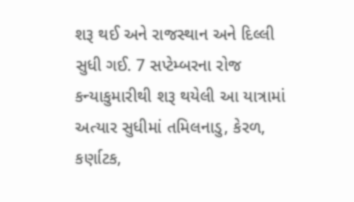શરૂ થઈ અને રાજસ્થાન અને દિલ્લી સુધી ગઈ. 7 સપ્ટેમ્બરના રોજ કન્યાકુમારીથી શરૂ થયેલી આ યાત્રામાં અત્યાર સુધીમાં તમિલનાડુ, કેરળ, કર્ણાટક,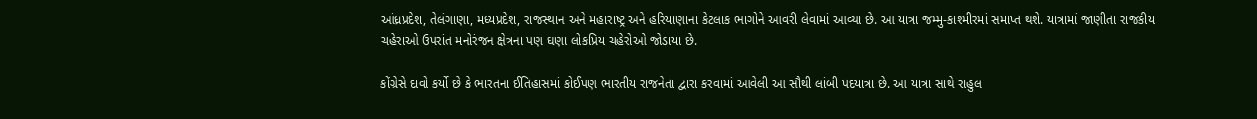આંધ્રપ્રદેશ, તેલંગાણા, મધ્યપ્રદેશ, રાજસ્થાન અને મહારાષ્ટ્ર અને હરિયાણાના કેટલાક ભાગોને આવરી લેવામાં આવ્યા છે. આ યાત્રા જમ્મુ-કાશ્મીરમાં સમાપ્ત થશે. યાત્રામાં જાણીતા રાજકીય ચહેરાઓ ઉપરાંત મનોરંજન ક્ષેત્રના પણ ઘણા લોકપ્રિય ચહેરોઓ જોડાયા છે.

કોંગ્રેસે દાવો કર્યો છે કે ભારતના ઈતિહાસમાં કોઈપણ ભારતીય રાજનેતા દ્વારા કરવામાં આવેલી આ સૌથી લાંબી પદયાત્રા છે. આ યાત્રા સાથે રાહુલ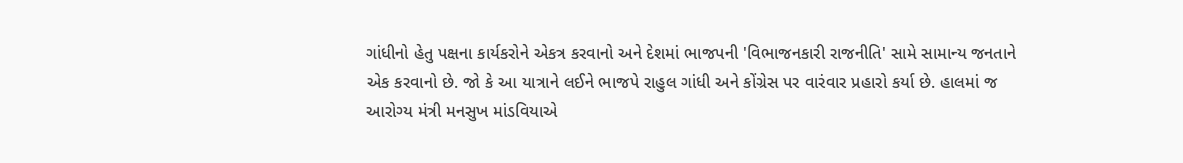ગાંધીનો હેતુ પક્ષના કાર્યકરોને એકત્ર કરવાનો અને દેશમાં ભાજપની 'વિભાજનકારી રાજનીતિ' સામે સામાન્ય જનતાને એક કરવાનો છે. જો કે આ યાત્રાને લઈને ભાજપે રાહુલ ગાંધી અને કોંગ્રેસ પર વારંવાર પ્રહારો કર્યા છે. હાલમાં જ આરોગ્ય મંત્રી મનસુખ માંડવિયાએ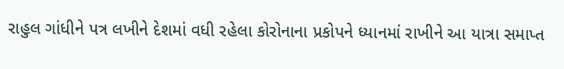રાહુલ ગાંધીને પત્ર લખીને દેશમાં વધી રહેલા કોરોનાના પ્રકોપને ધ્યાનમાં રાખીને આ યાત્રા સમાપ્ત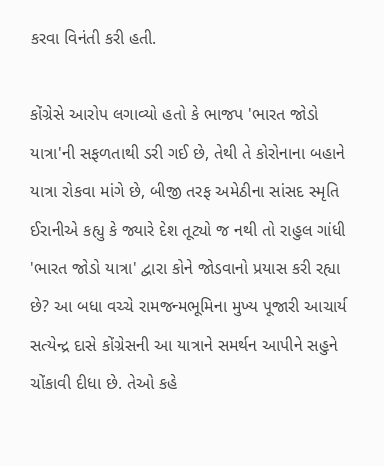કરવા વિનંતી કરી હતી.

કોંગ્રેસે આરોપ લગાવ્યો હતો કે ભાજપ 'ભારત જોડો યાત્રા'ની સફળતાથી ડરી ગઈ છે, તેથી તે કોરોનાના બહાને યાત્રા રોકવા માંગે છે, બીજી તરફ અમેઠીના સાંસદ સ્મૃતિ ઈરાનીએ કહ્યુ કે જ્યારે દેશ તૂટ્યો જ નથી તો રાહુલ ગાંધી 'ભારત જોડો યાત્રા' દ્વારા કોને જોડવાનો પ્રયાસ કરી રહ્યા છે? આ બધા વચ્ચે રામજન્મભૂમિના મુખ્ય પૂજારી આચાર્ય સત્યેન્દ્ર દાસે કોંગ્રેસની આ યાત્રાને સમર્થન આપીને સહુને ચોંકાવી દીધા છે. તેઓ કહે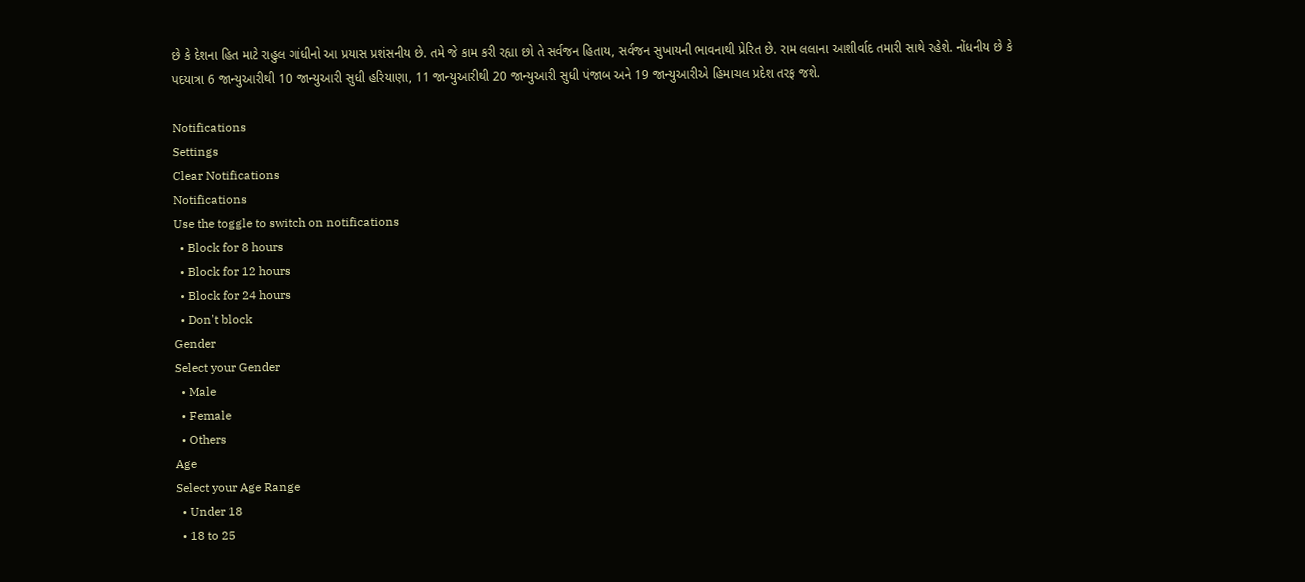છે કે દેશના હિત માટે રાહુલ ગાંધીનો આ પ્રયાસ પ્રશંસનીય છે. તમે જે કામ કરી રહ્યા છો તે સર્વજન હિતાય, સર્વજન સુખાયની ભાવનાથી પ્રેરિત છે. રામ લલાના આશીર્વાદ તમારી સાથે રહેશે. નોંધનીય છે કે પદયાત્રા 6 જાન્યુઆરીથી 10 જાન્યુઆરી સુધી હરિયાણા, 11 જાન્યુઆરીથી 20 જાન્યુઆરી સુધી પંજાબ અને 19 જાન્યુઆરીએ હિમાચલ પ્રદેશ તરફ જશે.

Notifications
Settings
Clear Notifications
Notifications
Use the toggle to switch on notifications
  • Block for 8 hours
  • Block for 12 hours
  • Block for 24 hours
  • Don't block
Gender
Select your Gender
  • Male
  • Female
  • Others
Age
Select your Age Range
  • Under 18
  • 18 to 25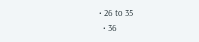• 26 to 35
  • 36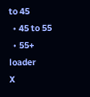to 45
  • 45 to 55
  • 55+
loader
X